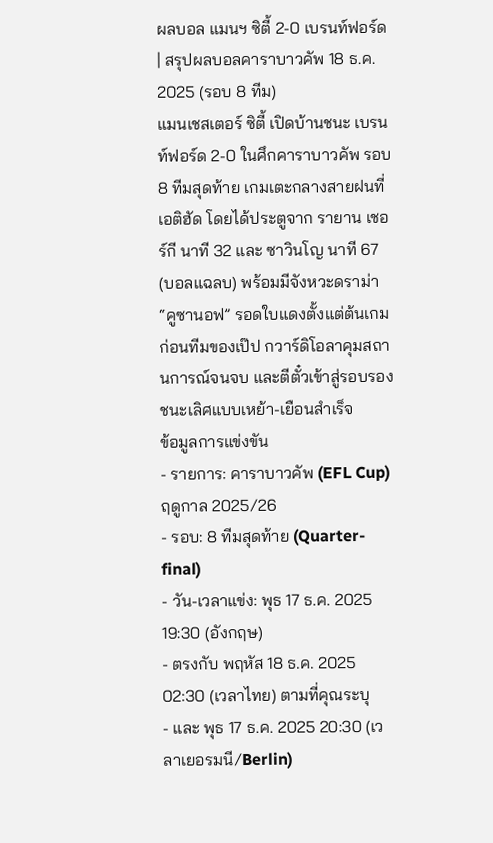ผลบอล แมนฯ ซิตี้ 2-0 เบรนท์ฟอร์ด | สรุปผลบอลคาราบาวคัพ 18 ธ.ค. 2025 (รอบ 8 ทีม)
แมนเชสเตอร์ ซิตี้ เปิดบ้านชนะ เบรนท์ฟอร์ด 2-0 ในศึกคาราบาวคัพ รอบ 8 ทีมสุดท้าย เกมเตะกลางสายฝนที่เอติฮัด โดยได้ประตูจาก รายาน เชอร์กี นาที 32 และ ซาวินโญ นาที 67 (บอลแฉลบ) พร้อมมีจังหวะดราม่า “คูซานอฟ” รอดใบแดงตั้งแต่ต้นเกม ก่อนทีมของเป๊ป กวาร์ดิโอลาคุมสถานการณ์จนจบ และตีตั๋วเข้าสู่รอบรองชนะเลิศแบบเหย้า-เยือนสำเร็จ
ข้อมูลการแข่งขัน
- รายการ: คาราบาวคัพ (EFL Cup) ฤดูกาล 2025/26
- รอบ: 8 ทีมสุดท้าย (Quarter-final)
- วัน-เวลาแข่ง: พุธ 17 ธ.ค. 2025 19:30 (อังกฤษ)
- ตรงกับ พฤหัส 18 ธ.ค. 2025 02:30 (เวลาไทย) ตามที่คุณระบุ
- และ พุธ 17 ธ.ค. 2025 20:30 (เวลาเยอรมนี/Berlin)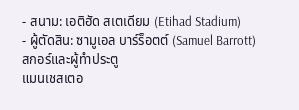- สนาม: เอติฮัด สเตเดียม (Etihad Stadium)
- ผู้ตัดสิน: ซามูเอล บาร์ร็อตต์ (Samuel Barrott)
สกอร์และผู้ทำประตู
แมนเชสเตอ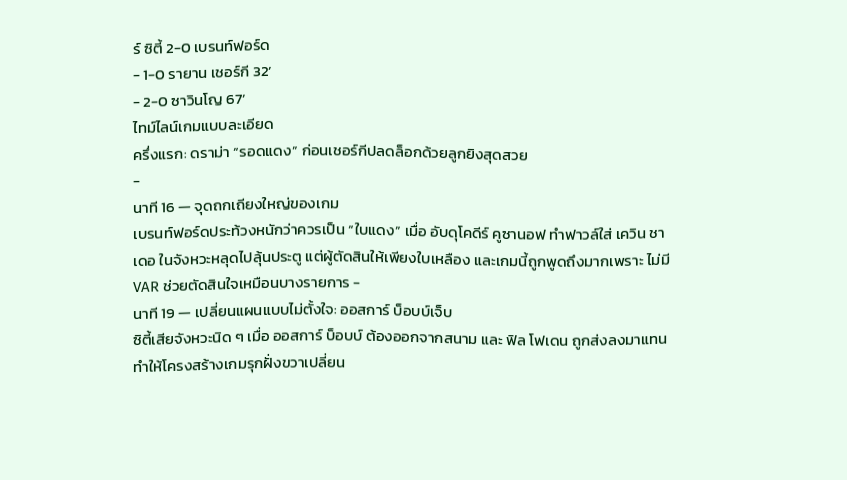ร์ ซิตี้ 2-0 เบรนท์ฟอร์ด
- 1-0 รายาน เชอร์กี 32’
- 2-0 ซาวินโญ 67’
ไทม์ไลน์เกมแบบละเอียด
ครึ่งแรก: ดราม่า “รอดแดง” ก่อนเชอร์กีปลดล็อกด้วยลูกยิงสุดสวย
-
นาที 16 — จุดถกเถียงใหญ่ของเกม
เบรนท์ฟอร์ดประท้วงหนักว่าควรเป็น “ใบแดง” เมื่อ อับดุโคดีร์ คูซานอฟ ทำฟาวล์ใส่ เควิน ชาเดอ ในจังหวะหลุดไปลุ้นประตู แต่ผู้ตัดสินให้เพียงใบเหลือง และเกมนี้ถูกพูดถึงมากเพราะ ไม่มี VAR ช่วยตัดสินใจเหมือนบางรายการ -
นาที 19 — เปลี่ยนแผนแบบไม่ตั้งใจ: ออสการ์ บ็อบบ์เจ็บ
ซิตี้เสียจังหวะนิด ๆ เมื่อ ออสการ์ บ็อบบ์ ต้องออกจากสนาม และ ฟิล โฟเดน ถูกส่งลงมาแทน ทำให้โครงสร้างเกมรุกฝั่งขวาเปลี่ยน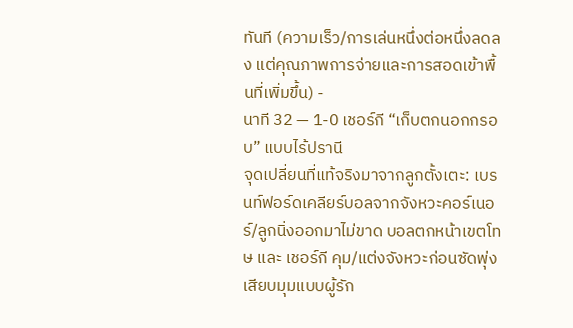ทันที (ความเร็ว/การเล่นหนึ่งต่อหนึ่งลดลง แต่คุณภาพการจ่ายและการสอดเข้าพื้นที่เพิ่มขึ้น) -
นาที 32 — 1-0 เชอร์กี “เก็บตกนอกกรอบ” แบบไร้ปรานี
จุดเปลี่ยนที่แท้จริงมาจากลูกตั้งเตะ: เบรนท์ฟอร์ดเคลียร์บอลจากจังหวะคอร์เนอร์/ลูกนิ่งออกมาไม่ขาด บอลตกหน้าเขตโทษ และ เชอร์กี คุม/แต่งจังหวะก่อนซัดพุ่งเสียบมุมแบบผู้รัก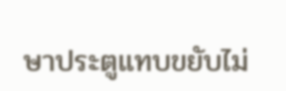ษาประตูแทบขยับไม่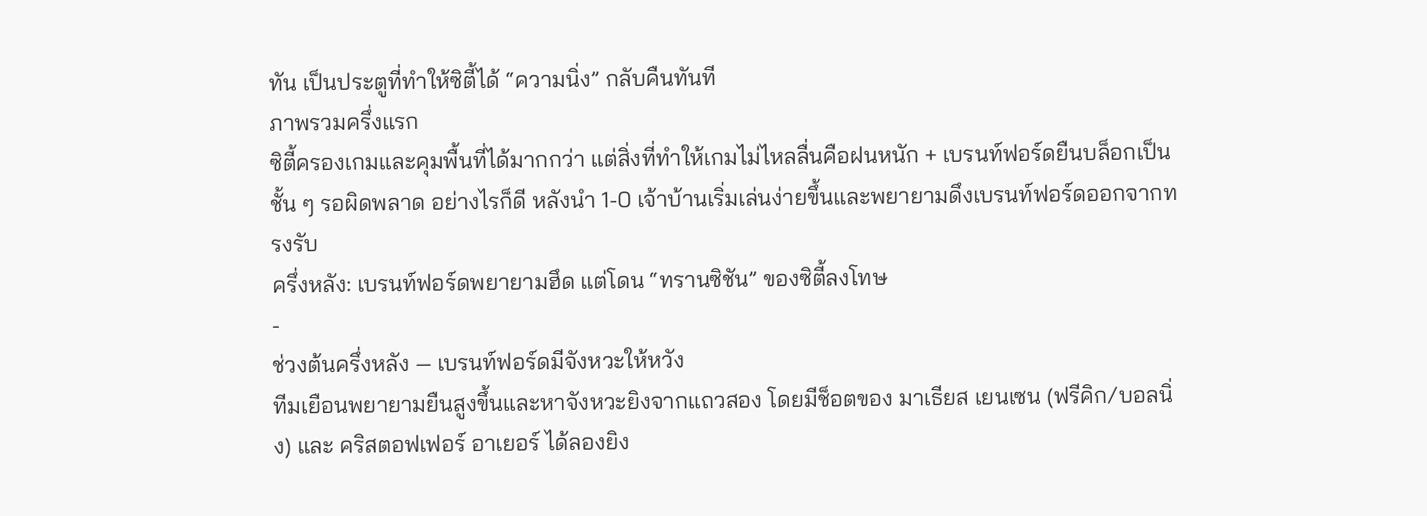ทัน เป็นประตูที่ทำให้ซิตี้ได้ “ความนิ่ง” กลับคืนทันที
ภาพรวมครึ่งแรก
ซิตี้ครองเกมและคุมพื้นที่ได้มากกว่า แต่สิ่งที่ทำให้เกมไม่ไหลลื่นคือฝนหนัก + เบรนท์ฟอร์ดยืนบล็อกเป็นชั้น ๆ รอผิดพลาด อย่างไรก็ดี หลังนำ 1-0 เจ้าบ้านเริ่มเล่นง่ายขึ้นและพยายามดึงเบรนท์ฟอร์ดออกจากทรงรับ
ครึ่งหลัง: เบรนท์ฟอร์ดพยายามฮึด แต่โดน “ทรานซิชัน” ของซิตี้ลงโทษ
-
ช่วงต้นครึ่งหลัง — เบรนท์ฟอร์ดมีจังหวะให้หวัง
ทีมเยือนพยายามยืนสูงขึ้นและหาจังหวะยิงจากแถวสอง โดยมีช็อตของ มาเธียส เยนเซน (ฟรีคิก/บอลนิ่ง) และ คริสตอฟเฟอร์ อาเยอร์ ได้ลองยิง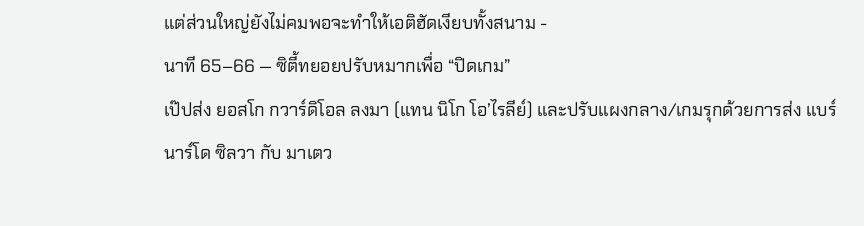แต่ส่วนใหญ่ยังไม่คมพอจะทำให้เอติฮัดเงียบทั้งสนาม -
นาที 65–66 — ซิตี้ทยอยปรับหมากเพื่อ “ปิดเกม”
เป๊ปส่ง ยอสโก กวาร์ดิโอล ลงมา (แทน นิโก โอ’ไรลีย์) และปรับแผงกลาง/เกมรุกด้วยการส่ง แบร์นาร์โด ซิลวา กับ มาเตว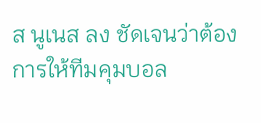ส นูเนส ลง ชัดเจนว่าต้องการให้ทีมคุมบอล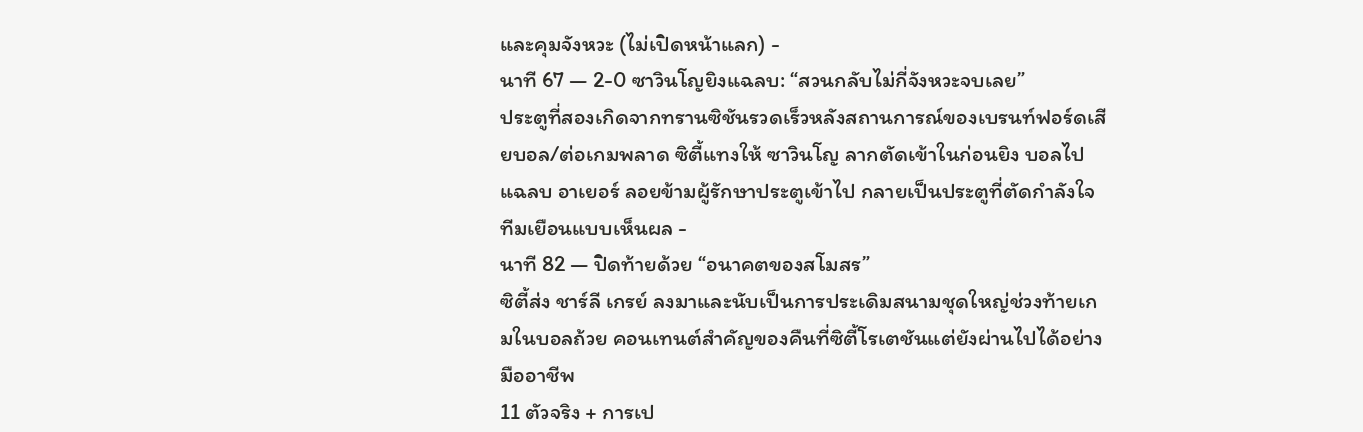และคุมจังหวะ (ไม่เปิดหน้าแลก) -
นาที 67 — 2-0 ซาวินโญยิงแฉลบ: “สวนกลับไม่กี่จังหวะจบเลย”
ประตูที่สองเกิดจากทรานซิชันรวดเร็วหลังสถานการณ์ของเบรนท์ฟอร์ดเสียบอล/ต่อเกมพลาด ซิตี้แทงให้ ซาวินโญ ลากตัดเข้าในก่อนยิง บอลไปแฉลบ อาเยอร์ ลอยข้ามผู้รักษาประตูเข้าไป กลายเป็นประตูที่ตัดกำลังใจทีมเยือนแบบเห็นผล -
นาที 82 — ปิดท้ายด้วย “อนาคตของสโมสร”
ซิตี้ส่ง ชาร์ลี เกรย์ ลงมาและนับเป็นการประเดิมสนามชุดใหญ่ช่วงท้ายเกมในบอลถ้วย คอนเทนต์สำคัญของคืนที่ซิตี้โรเตชันแต่ยังผ่านไปได้อย่างมืออาชีพ
11 ตัวจริง + การเป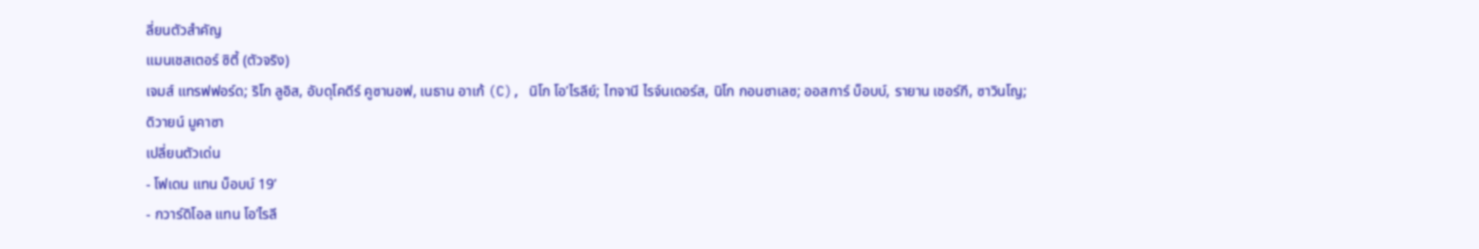ลี่ยนตัวสำคัญ
แมนเชสเตอร์ ซิตี้ (ตัวจริง)
เจมส์ แทรฟฟอร์ด; ริโก ลูอิส, อับดุโคดีร์ คูซานอฟ, เนธาน อาเก้ (C), นิโก โอ’ไรลีย์; ไทจานี ไรจ์นเดอร์ส, นิโก กอนซาเลซ; ออสการ์ บ็อบบ์, รายาน เชอร์กี, ซาวินโญ; ดิวายน์ มูคาซา
เปลี่ยนตัวเด่น
- โฟเดน แทน บ็อบบ์ 19’
- กวาร์ดิโอล แทน โอ’ไรลี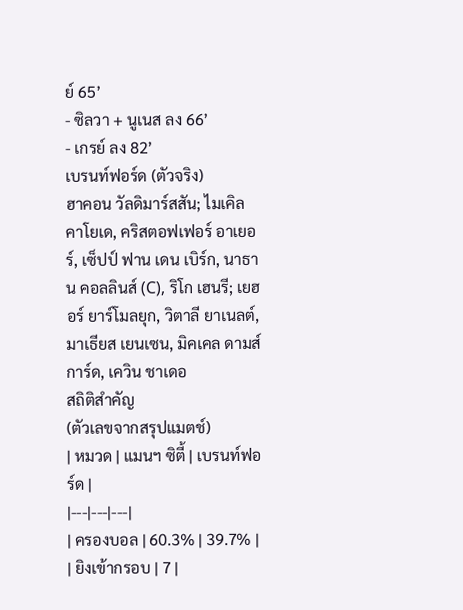ย์ 65’
- ซิลวา + นูเนส ลง 66’
- เกรย์ ลง 82’
เบรนท์ฟอร์ด (ตัวจริง)
ฮาคอน วัลดิมาร์สสัน; ไมเคิล คาโยเด, คริสตอฟเฟอร์ อาเยอร์, เซ็ปป์ ฟาน เดน เบิร์ก, นาธาน คอลลินส์ (C), ริโก เฮนรี; เยฮอร์ ยาร์โมลยุก, วิตาลี ยาเนลต์, มาเธียส เยนเซน, มิคเคล ดามส์การ์ด, เควิน ชาเดอ
สถิติสำคัญ
(ตัวเลขจากสรุปแมตช์)
| หมวด | แมนฯ ซิตี้ | เบรนท์ฟอร์ด |
|---|---|---|
| ครองบอล | 60.3% | 39.7% |
| ยิงเข้ากรอบ | 7 |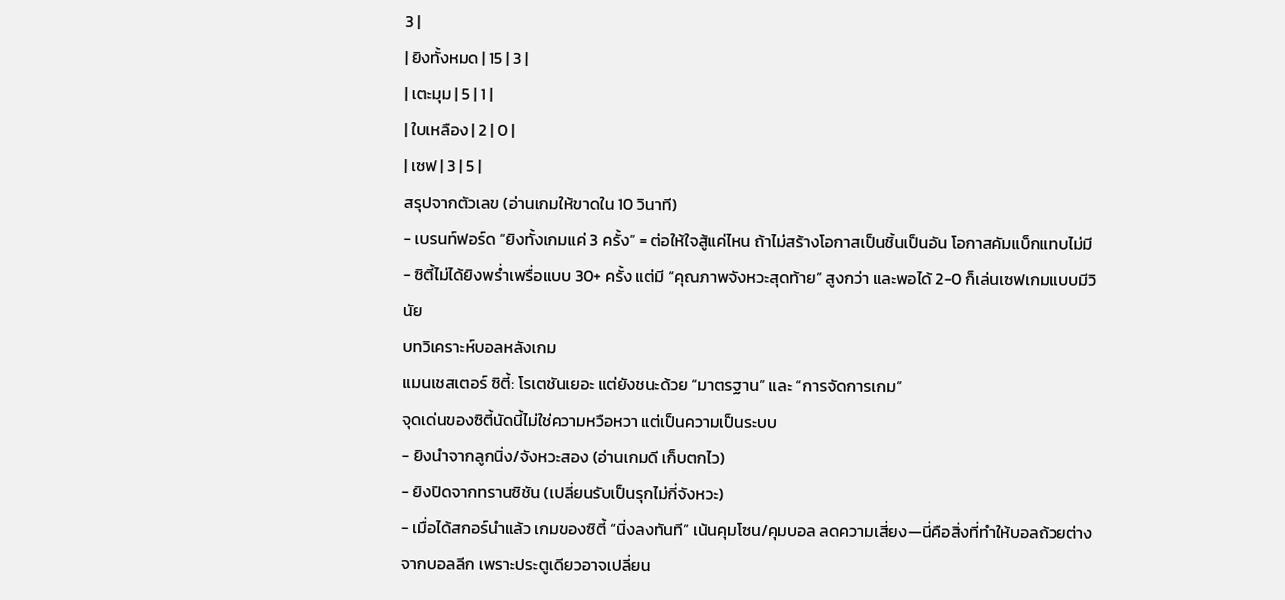3 |
| ยิงทั้งหมด | 15 | 3 |
| เตะมุม | 5 | 1 |
| ใบเหลือง | 2 | 0 |
| เซฟ | 3 | 5 |
สรุปจากตัวเลข (อ่านเกมให้ขาดใน 10 วินาที)
- เบรนท์ฟอร์ด “ยิงทั้งเกมแค่ 3 ครั้ง” = ต่อให้ใจสู้แค่ไหน ถ้าไม่สร้างโอกาสเป็นชิ้นเป็นอัน โอกาสคัมแบ็กแทบไม่มี
- ซิตี้ไม่ได้ยิงพร่ำเพรื่อแบบ 30+ ครั้ง แต่มี “คุณภาพจังหวะสุดท้าย” สูงกว่า และพอได้ 2-0 ก็เล่นเซฟเกมแบบมีวินัย
บทวิเคราะห์บอลหลังเกม
แมนเชสเตอร์ ซิตี้: โรเตชันเยอะ แต่ยังชนะด้วย “มาตรฐาน” และ “การจัดการเกม”
จุดเด่นของซิตี้นัดนี้ไม่ใช่ความหวือหวา แต่เป็นความเป็นระบบ
- ยิงนำจากลูกนิ่ง/จังหวะสอง (อ่านเกมดี เก็บตกไว)
- ยิงปิดจากทรานซิชัน (เปลี่ยนรับเป็นรุกไม่กี่จังหวะ)
- เมื่อได้สกอร์นำแล้ว เกมของซิตี้ “นิ่งลงทันที” เน้นคุมโซน/คุมบอล ลดความเสี่ยง—นี่คือสิ่งที่ทำให้บอลถ้วยต่างจากบอลลีก เพราะประตูเดียวอาจเปลี่ยน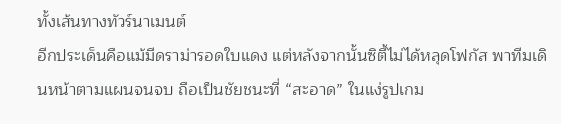ทั้งเส้นทางทัวร์นาเมนต์
อีกประเด็นคือแม้มีดราม่ารอดใบแดง แต่หลังจากนั้นซิตี้ไม่ได้หลุดโฟกัส พาทีมเดินหน้าตามแผนจนจบ ถือเป็นชัยชนะที่ “สะอาด” ในแง่รูปเกม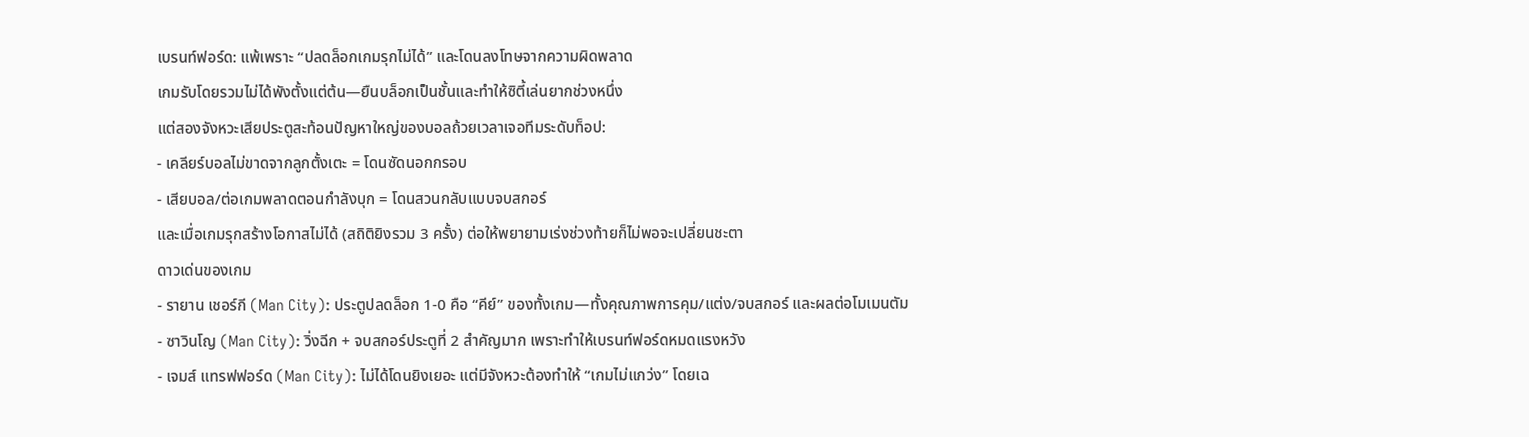เบรนท์ฟอร์ด: แพ้เพราะ “ปลดล็อกเกมรุกไม่ได้” และโดนลงโทษจากความผิดพลาด
เกมรับโดยรวมไม่ได้พังตั้งแต่ต้น—ยืนบล็อกเป็นชั้นและทำให้ซิตี้เล่นยากช่วงหนึ่ง
แต่สองจังหวะเสียประตูสะท้อนปัญหาใหญ่ของบอลถ้วยเวลาเจอทีมระดับท็อป:
- เคลียร์บอลไม่ขาดจากลูกตั้งเตะ = โดนซัดนอกกรอบ
- เสียบอล/ต่อเกมพลาดตอนกำลังบุก = โดนสวนกลับแบบจบสกอร์
และเมื่อเกมรุกสร้างโอกาสไม่ได้ (สถิติยิงรวม 3 ครั้ง) ต่อให้พยายามเร่งช่วงท้ายก็ไม่พอจะเปลี่ยนชะตา
ดาวเด่นของเกม
- รายาน เชอร์กี (Man City): ประตูปลดล็อก 1-0 คือ “คีย์” ของทั้งเกม—ทั้งคุณภาพการคุม/แต่ง/จบสกอร์ และผลต่อโมเมนตัม
- ซาวินโญ (Man City): วิ่งฉีก + จบสกอร์ประตูที่ 2 สำคัญมาก เพราะทำให้เบรนท์ฟอร์ดหมดแรงหวัง
- เจมส์ แทรฟฟอร์ด (Man City): ไม่ได้โดนยิงเยอะ แต่มีจังหวะต้องทำให้ “เกมไม่แกว่ง” โดยเฉ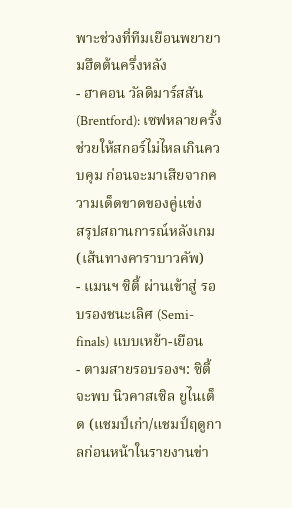พาะช่วงที่ทีมเยือนพยายามฮึดต้นครึ่งหลัง
- ฮาคอน วัลดิมาร์สสัน (Brentford): เซฟหลายครั้ง ช่วยให้สกอร์ไม่ไหลเกินควบคุม ก่อนจะมาเสียจากความเด็ดขาดของคู่แข่ง
สรุปสถานการณ์หลังเกม (เส้นทางคาราบาวคัพ)
- แมนฯ ซิตี้ ผ่านเข้าสู่ รอบรองชนะเลิศ (Semi-finals) แบบเหย้า-เยือน
- ตามสายรอบรองฯ: ซิตี้จะพบ นิวคาสเซิล ยูไนเต็ด (แชมป์เก่า/แชมป์ฤดูกาลก่อนหน้าในรายงานข่า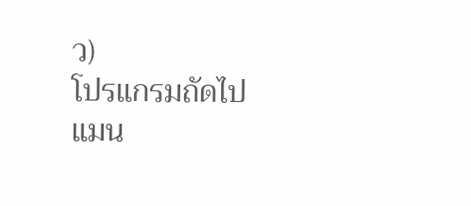ว)
โปรแกรมถัดไป
แมน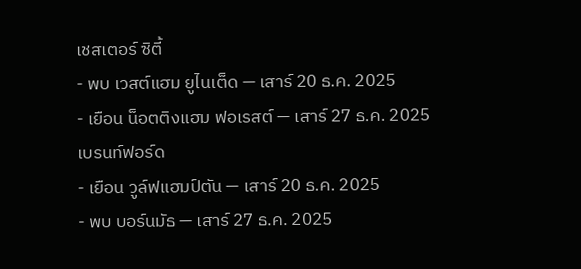เชสเตอร์ ซิตี้
- พบ เวสต์แฮม ยูไนเต็ด — เสาร์ 20 ธ.ค. 2025
- เยือน น็อตติงแฮม ฟอเรสต์ — เสาร์ 27 ธ.ค. 2025
เบรนท์ฟอร์ด
- เยือน วูล์ฟแฮมป์ตัน — เสาร์ 20 ธ.ค. 2025
- พบ บอร์นมัธ — เสาร์ 27 ธ.ค. 2025